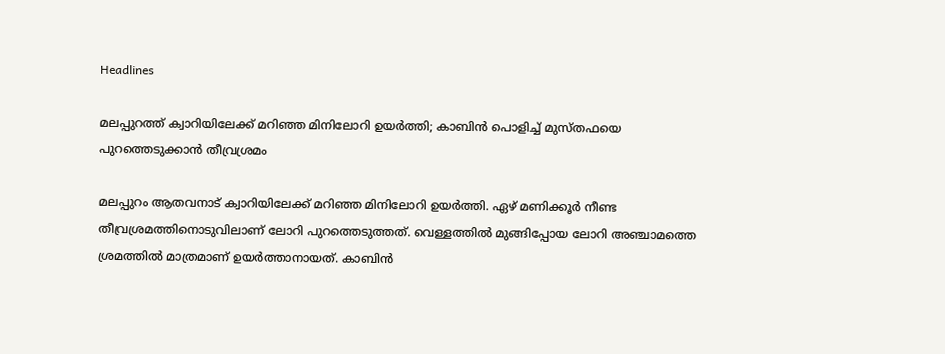Headlines

മലപ്പുറത്ത് ക്വാറിയിലേക്ക് മറിഞ്ഞ മിനിലോറി ഉയര്‍ത്തി; കാബിന്‍ പൊളിച്ച് മുസ്തഫയെ പുറത്തെടുക്കാന്‍ തീവ്രശ്രമം

മലപ്പുറം ആതവനാട് ക്വാറിയിലേക്ക് മറിഞ്ഞ മിനിലോറി ഉയര്‍ത്തി. ഏഴ് മണിക്കൂര്‍ നീണ്ട തീവ്രശ്രമത്തിനൊടുവിലാണ് ലോറി പുറത്തെടുത്തത്. വെള്ളത്തില്‍ മുങ്ങിപ്പോയ ലോറി അഞ്ചാമത്തെ ശ്രമത്തില്‍ മാത്രമാണ് ഉയര്‍ത്താനായത്. കാബിന്‍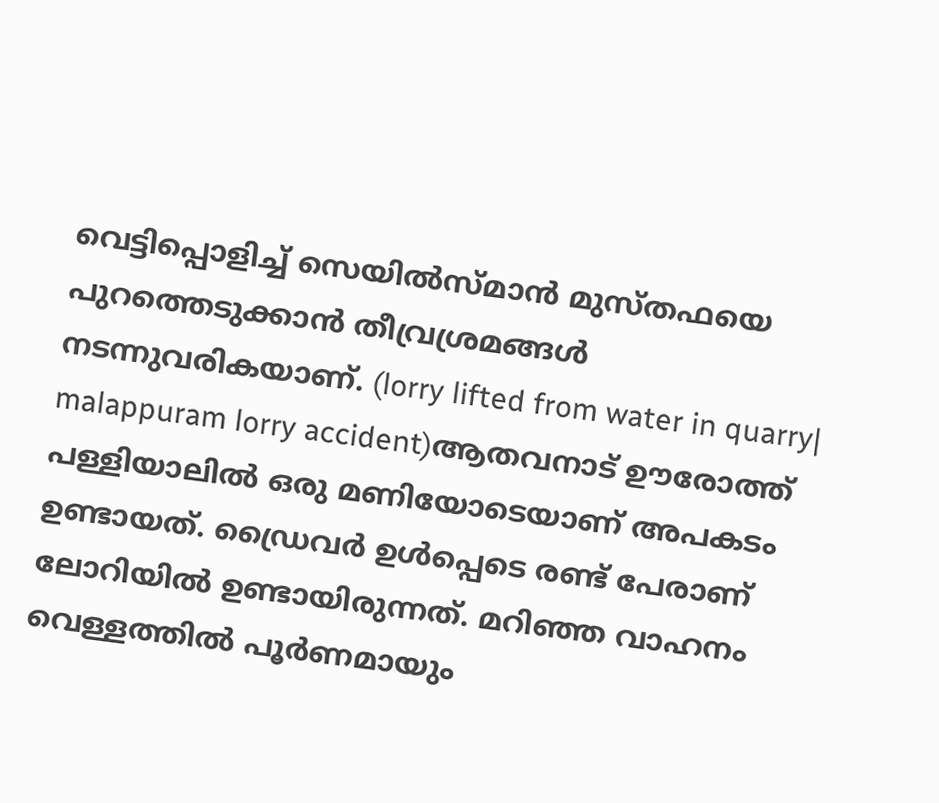വെട്ടിപ്പൊളിച്ച് സെയില്‍സ്മാന്‍ മുസ്തഫയെ പുറത്തെടുക്കാന്‍ തീവ്രശ്രമങ്ങള്‍ നടന്നുവരികയാണ്. (lorry lifted from water in quarry| malappuram lorry accident)ആതവനാട് ഊരോത്ത് പള്ളിയാലില്‍ ഒരു മണിയോടെയാണ് അപകടം ഉണ്ടായത്. ഡ്രൈവര്‍ ഉള്‍പ്പെടെ രണ്ട് പേരാണ് ലോറിയില്‍ ഉണ്ടായിരുന്നത്. മറിഞ്ഞ വാഹനം വെള്ളത്തില്‍ പൂര്‍ണമായും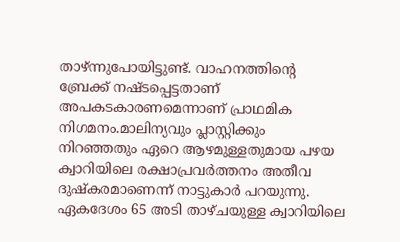താഴ്ന്നുപോയിട്ടുണ്ട്. വാഹനത്തിന്റെ ബ്രേക്ക് നഷ്ടപ്പെട്ടതാണ് അപകടകാരണമെന്നാണ് പ്രാഥമിക നിഗമനം.മാലിന്യവും പ്ലാസ്റ്റിക്കും നിറഞ്ഞതും ഏറെ ആഴമുള്ളതുമായ പഴയ ക്വാറിയിലെ രക്ഷാപ്രവര്‍ത്തനം അതീവ ദുഷ്‌കരമാണെന്ന് നാട്ടുകാര്‍ പറയുന്നു. ഏകദേശം 65 അടി താഴ്ചയുള്ള ക്വാറിയിലെ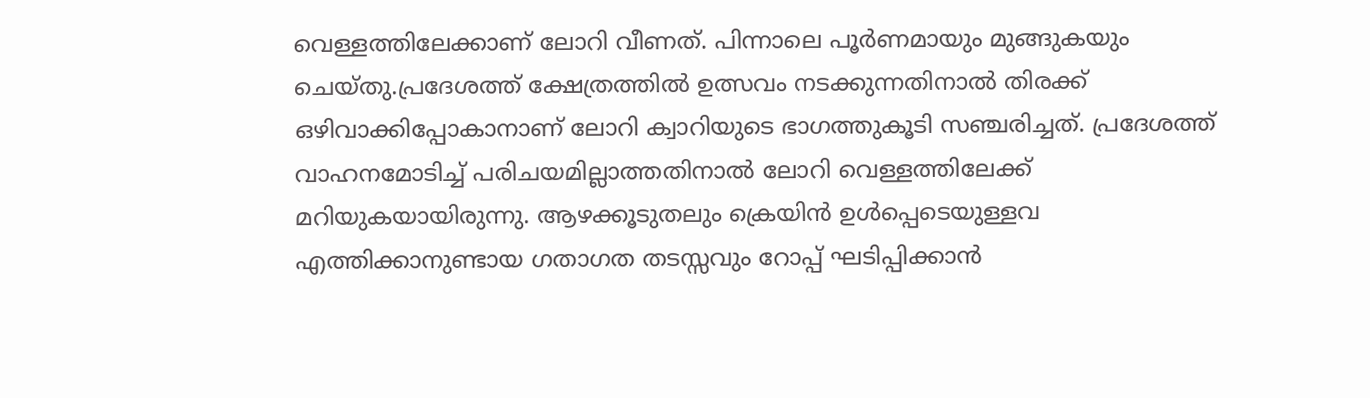വെള്ളത്തിലേക്കാണ് ലോറി വീണത്. പിന്നാലെ പൂര്‍ണമായും മുങ്ങുകയും ചെയ്തു.പ്രദേശത്ത് ക്ഷേത്രത്തില്‍ ഉത്സവം നടക്കുന്നതിനാല്‍ തിരക്ക് ഒഴിവാക്കിപ്പോകാനാണ് ലോറി ക്വാറിയുടെ ഭാഗത്തുകൂടി സഞ്ചരിച്ചത്. പ്രദേശത്ത് വാഹനമോടിച്ച് പരിചയമില്ലാത്തതിനാല്‍ ലോറി വെള്ളത്തിലേക്ക് മറിയുകയായിരുന്നു. ആഴക്കൂടുതലും ക്രെയിന്‍ ഉള്‍പ്പെടെയുള്ളവ എത്തിക്കാനുണ്ടായ ഗതാഗത തടസ്സവും റോപ്പ് ഘടിപ്പിക്കാന്‍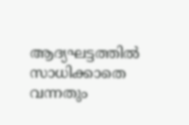ആദ്യഘട്ടത്തില്‍ സാധിക്കാതെ വന്നതും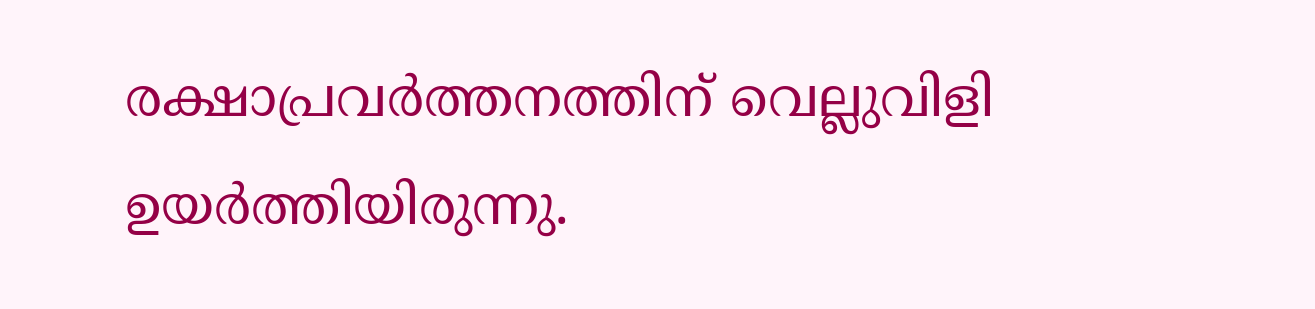രക്ഷാപ്രവര്‍ത്തനത്തിന് വെല്ലുവിളി ഉയര്‍ത്തിയിരുന്നു.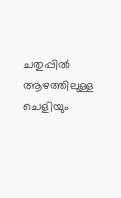ചതുപ്പില്‍ ആഴത്തിലുള്ള ചെളിയും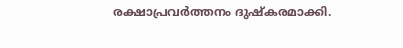രക്ഷാപ്രവര്‍ത്തനം ദുഷ്‌കരമാക്കി.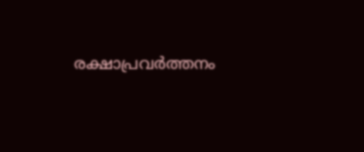രക്ഷാപ്രവര്‍ത്തനം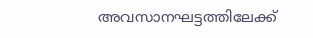അവസാനഘട്ടത്തിലേക്ക്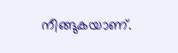നീങ്ങുകയാണ്.